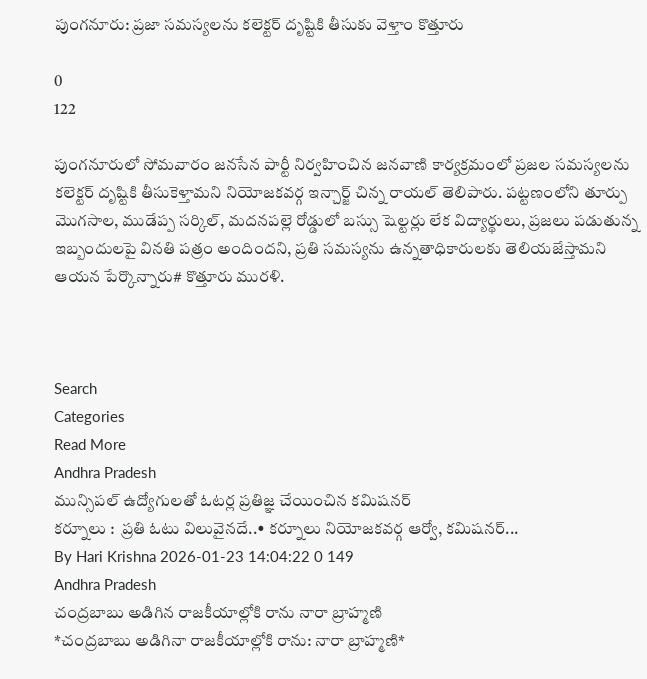పుంగనూరు: ప్రజా సమస్యలను కలెక్టర్ దృష్టికి తీసుకు వెళ్తాం కొత్తూరు

0
122

పుంగనూరులో సోమవారం జనసేన పార్టీ నిర్వహించిన జనవాణి కార్యక్రమంలో ప్రజల సమస్యలను కలెక్టర్ దృష్టికి తీసుకెళ్తామని నియోజకవర్గ ఇన్చార్జ్ చిన్న రాయల్ తెలిపారు. పట్టణంలోని తూర్పు మొగసాల, ముడేప్ప సర్కిల్, మదనపల్లె రోడ్డులో బస్సు షెల్టర్లు లేక విద్యార్థులు, ప్రజలు పడుతున్న ఇబ్బందులపై వినతి పత్రం అందిందని, ప్రతి సమస్యను ఉన్నతాధికారులకు తెలియజేస్తామని ఆయన పేర్కొన్నారు# కొత్తూరు మురళి.



Search
Categories
Read More
Andhra Pradesh
మున్సిపల్ ఉద్యోగులతో ఓటర్ల ప్రతిజ్ఞ చేయించిన కమిషనర్
కర్నూలు :  ప్రతి ఓటు విలువైనదే..• కర్నూలు నియోజకవర్గ ఆర్వో, కమిషనర్...
By Hari Krishna 2026-01-23 14:04:22 0 149
Andhra Pradesh
చంద్రబాబు అడిగిన రాజకీయాల్లోకి రాను నారా బ్రాహ్మణి
*చంద్రబాబు అడిగినా రాజకీయాల్లోకి రాను: నారా బ్రాహ్మణి*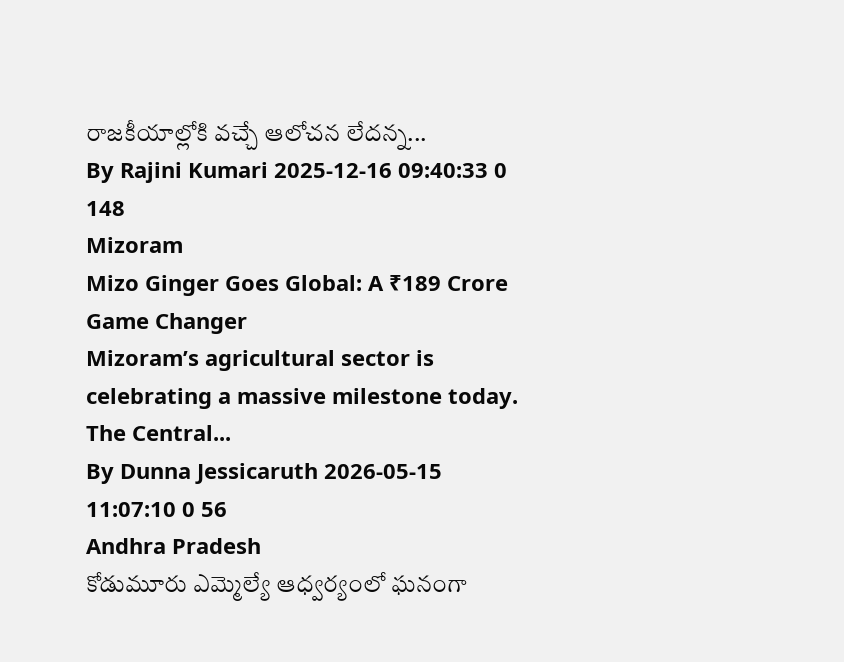రాజకీయాల్లోకి వచ్చే ఆలోచన లేదన్న...
By Rajini Kumari 2025-12-16 09:40:33 0 148
Mizoram
Mizo Ginger Goes Global: A ₹189 Crore Game Changer
Mizoram’s agricultural sector is celebrating a massive milestone today. The Central...
By Dunna Jessicaruth 2026-05-15 11:07:10 0 56
Andhra Pradesh
కోడుమూరు ఎమ్మెల్యే ఆధ్వర్యంలో ఘనంగా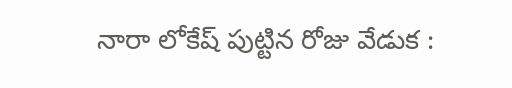నారా లోకేష్ పుట్టిన రోజు వేడుక :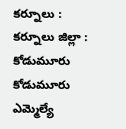కర్నూలు : కర్నూలు జిల్లా :  కోడుమూరు కోడుమూరు ఎమ్మెల్యే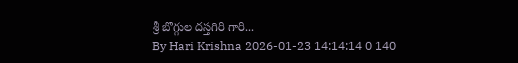శ్రీ బొగ్గుల దస్తగిరి గారి...
By Hari Krishna 2026-01-23 14:14:14 0 140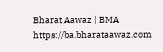Bharat Aawaz | BMA https://ba.bharataawaz.com